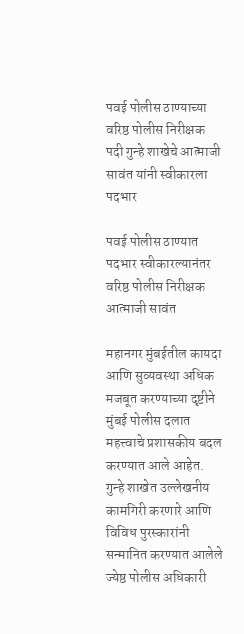पवई पोलीस ठाण्याच्या वरिष्ठ पोलीस निरीक्षक पदी गुन्हे शाखेचे आत्माजी सावंत यांनी स्वीकारला पदभार

पवई पोलीस ठाण्यात पदभार स्वीकारल्यानंतर वरिष्ठ पोलीस निरीक्षक आत्माजी सावंत

महानगर मुंबईतील कायदा आणि सुव्यवस्था अधिक मजबूत करण्याच्या दृष्टीने मुंबई पोलीस दलात महत्त्वाचे प्रशासकीय बदल करण्यात आले आहेत. गुन्हे शाखेत उल्लेखनीय कामगिरी करणारे आणि विविध पुरस्कारांनी सन्मानित करण्यात आलेले ज्येष्ठ पोलीस अधिकारी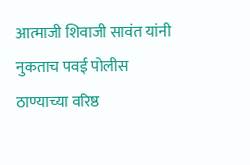आत्माजी शिवाजी सावंत यांनी नुकताच पवई पोलीस ठाण्याच्या वरिष्ठ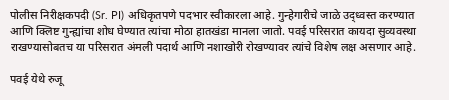पोलीस निरीक्षकपदी (Sr. PI) अधिकृतपणे पदभार स्वीकारला आहे. गुन्हेगारीचे जाळे उद्ध्वस्त करण्यात आणि क्लिष्ट गुन्ह्यांचा शोध घेण्यात त्यांचा मोठा हातखंडा मानला जातो. पवई परिसरात कायदा सुव्यवस्था राखण्यासोबतच या परिसरात अंमली पदार्थ आणि नशाखोरी रोखण्यावर त्यांचे विशेष लक्ष असणार आहे.

पवई येथे रुजू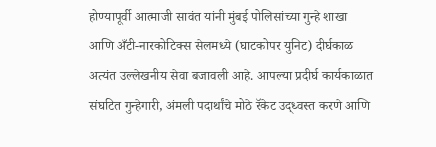होण्यापूर्वी आत्माजी सावंत यांनी मुंबई पोलिसांच्या गुन्हे शाखा आणि अँटी-नारकोटिक्स सेलमध्ये (घाटकोपर युनिट) दीर्घकाळ अत्यंत उल्लेखनीय सेवा बजावली आहे. आपल्या प्रदीर्घ कार्यकाळात संघटित गुन्हेगारी, अंमली पदार्थांचे मोठे रॅकेट उद्ध्वस्त करणे आणि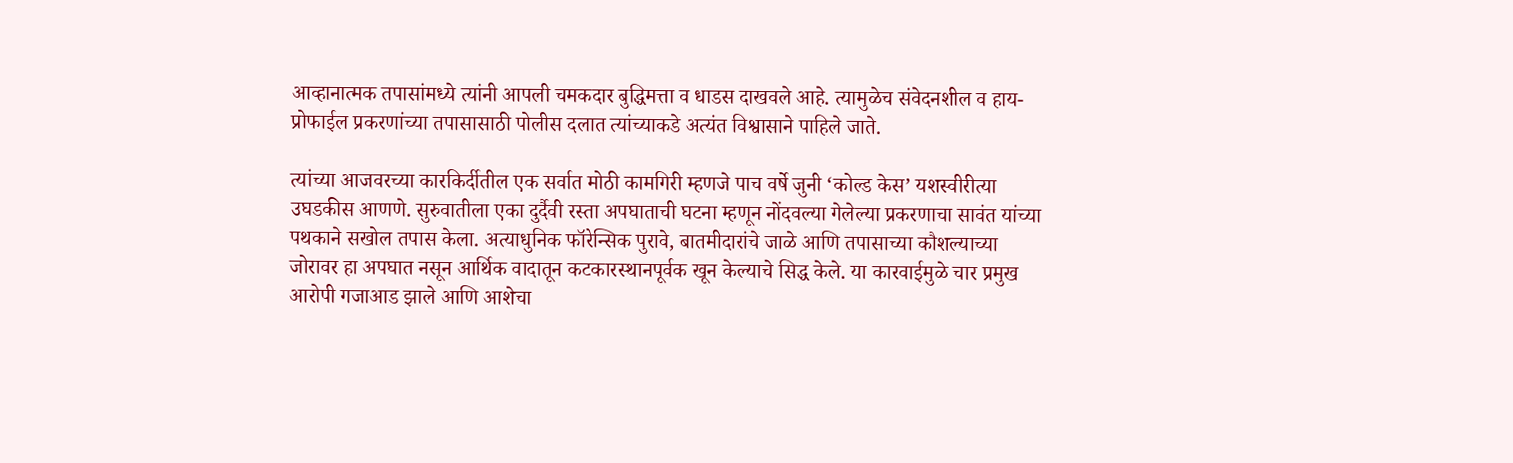आव्हानात्मक तपासांमध्ये त्यांनी आपली चमकदार बुद्धिमत्ता व धाडस दाखवले आहे. त्यामुळेच संवेदनशील व हाय-प्रोफाईल प्रकरणांच्या तपासासाठी पोलीस दलात त्यांच्याकडे अत्यंत विश्वासाने पाहिले जाते.

त्यांच्या आजवरच्या कारकिर्दीतील एक सर्वात मोठी कामगिरी म्हणजे पाच वर्षे जुनी ‘कोल्ड केस’ यशस्वीरीत्या उघडकीस आणणे. सुरुवातीला एका दुर्दैवी रस्ता अपघाताची घटना म्हणून नोंदवल्या गेलेल्या प्रकरणाचा सावंत यांच्या पथकाने सखोल तपास केला. अत्याधुनिक फॉरेन्सिक पुरावे, बातमीदारांचे जाळे आणि तपासाच्या कौशल्याच्या जोरावर हा अपघात नसून आर्थिक वादातून कटकारस्थानपूर्वक खून केल्याचे सिद्ध केले. या कारवाईमुळे चार प्रमुख आरोपी गजाआड झाले आणि आशेचा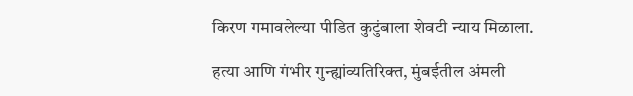किरण गमावलेल्या पीडित कुटुंबाला शेवटी न्याय मिळाला.

हत्या आणि गंभीर गुन्ह्यांव्यतिरिक्त, मुंबईतील अंमली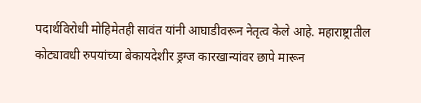पदार्थविरोधी मोहिमेतही सावंत यांनी आघाडीवरून नेतृत्व केले आहे. महाराष्ट्रातील कोट्यावधी रुपयांच्या बेकायदेशीर ड्रग्ज कारखान्यांवर छापे मारून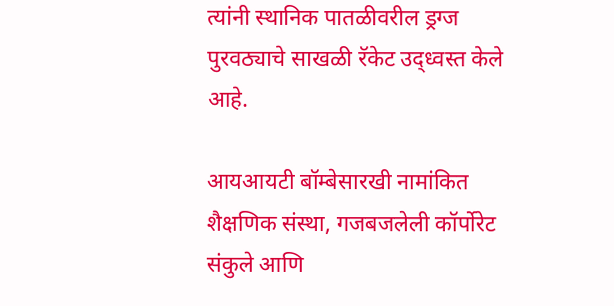त्यांनी स्थानिक पातळीवरील ड्रग्ज पुरवठ्याचे साखळी रॅकेट उद्ध्वस्त केले आहे.

आयआयटी बॉम्बेसारखी नामांकित शैक्षणिक संस्था, गजबजलेली कॉर्पोरेट संकुले आणि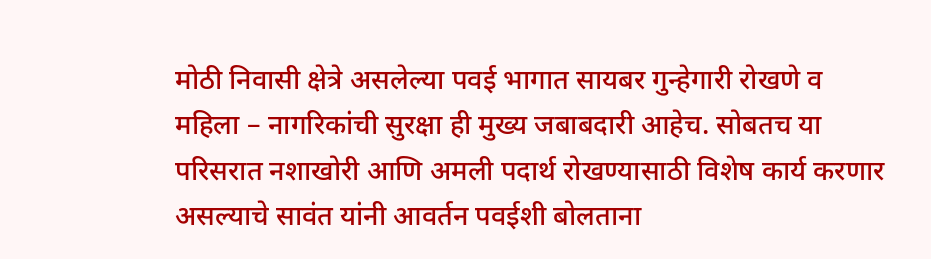मोठी निवासी क्षेत्रे असलेल्या पवई भागात सायबर गुन्हेगारी रोखणे व महिला – नागरिकांची सुरक्षा ही मुख्य जबाबदारी आहेच. सोबतच या परिसरात नशाखोरी आणि अमली पदार्थ रोखण्यासाठी विशेष कार्य करणार असल्याचे सावंत यांनी आवर्तन पवईशी बोलताना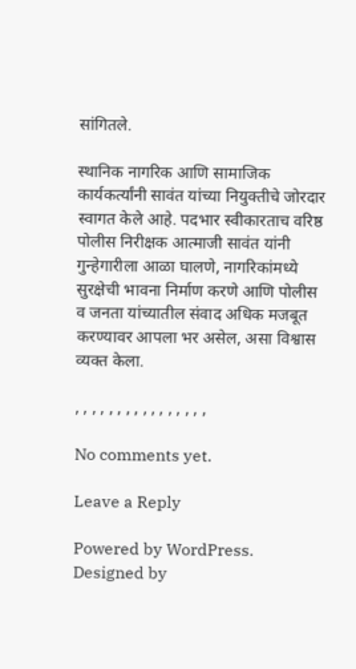सांगितले.

स्थानिक नागरिक आणि सामाजिक कार्यकर्त्यांनी सावंत यांच्या नियुक्तीचे जोरदार स्वागत केले आहे. पदभार स्वीकारताच वरिष्ठ पोलीस निरीक्षक आत्माजी सावंत यांनी गुन्हेगारीला आळा घालणे, नागरिकांमध्ये सुरक्षेची भावना निर्माण करणे आणि पोलीस व जनता यांच्यातील संवाद अधिक मजबूत करण्यावर आपला भर असेल, असा विश्वास व्यक्त केला.

, , , , , , , , , , , , , , , ,

No comments yet.

Leave a Reply

Powered by WordPress. Designed by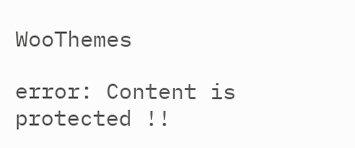WooThemes

error: Content is protected !!